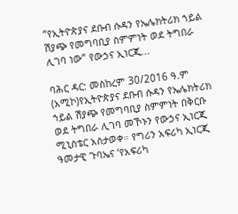“የኢትዮጵያና ደቡብ ሱዳን የኤሌክትሪክ ኀይል ሽያጭ የመግባቢያ ስምምነት ወደ ትግበራ ሊገባ ነው” የውኃና ኢነርጂ...

ባሕር ዳር: መስከረም 30/2016 ዓ.ም (አሚኮ)የኢትዮጵያና ደቡብ ሱዳን የኤሌክትሪክ ኀይል ሽያጭ የመግባቢያ ስምምነት በቅርቡ ወደ ትግበራ ሊገባ መኾኑን የውኃና ኢነርጂ ሚኒስቴር አስታወቀ። የግሪን አፍሪካ ኢነርጂ ዓመታዊ ጉባኤና ‘የአፍሪካ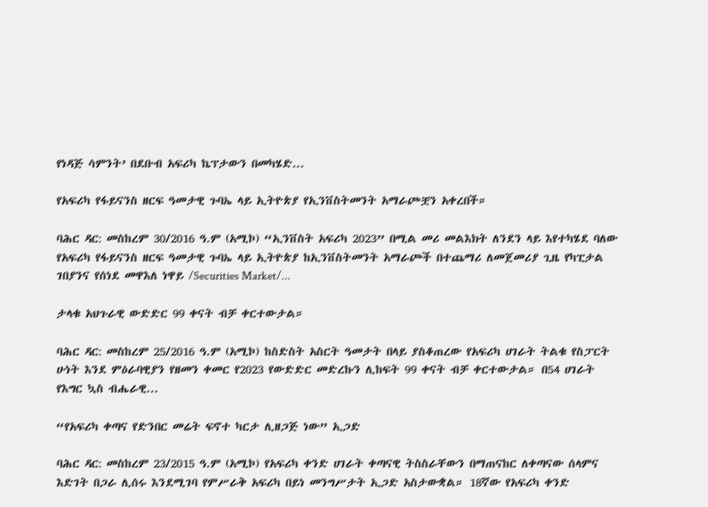የነዳጅ ሳምንት’ በደቡብ አፍሪካ ኬፕታውን በመካሄድ...

የአፍሪካ የፋይናንስ ዘርፍ ዓመታዊ ጉባኤ ላይ ኢትዮጵያ የኢንቨስትመንት አማራጮቿን አቀረበች።

ባሕር ዳር: መስከረም 30/2016 ዓ.ም (አሚኮ) “ኢንቨስት አፍሪካ 2023” በሚል መሪ መልእክት ለንደን ላይ እየተካሄደ ባለው የአፍሪካ የፋይናንስ ዘርፍ ዓመታዊ ጉባኤ ላይ ኢትዮጵያ ከኢንቨስትመንት አማራጮች በተጨማሪ ለመጀመሪያ ጊዜ የካፒታል ገበያንና የሰነደ መዋእለ ነዋይ /Securities Market/...

ታላቁ አህጉራዊ ውድድር 99 ቀናት ብቻ ቀርተውታል።

ባሕር ዳር: መስከረም 25/2016 ዓ.ም (አሚኮ) ከስድስት አስርት ዓመታት በላይ ያስቆጠረው የአፍሪካ ሀገራት ትልቁ የስፓርት ሁነት እንደ ምዕራባዊያን የዘመን ቀመር የ2023 የውድድር መድረኩን ሊከፍት 99 ቀናት ብቻ ቀርተውታል። በ54 ሀገራት የእግር ኳስ ብሔራዊ...

“የአፍሪካ ቀጣና የድንበር መሬት ፍኖተ ካርታ ሊዘጋጅ ነው” ኢጋድ

ባሕር ዳር: መስከረም 23/2015 ዓ.ም (አሚኮ) የአፍሪካ ቀንድ ሀገራት ቀጣናዊ ትስስራቸውን በማጠናከር ለቀጣናው ሰላምና እድገት በጋራ ሊሰሩ እንደሚገባ የምሥራቅ አፍሪካ በይነ መንግሥታት ኢጋድ አስታውቋል። 18ኛው የአፍሪካ ቀንድ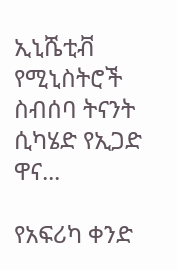ኢኒሼቲቭ የሚኒስትሮች ስብሰባ ትናንት ሲካሄድ የኢጋድ ዋና...

የአፍሪካ ቀንድ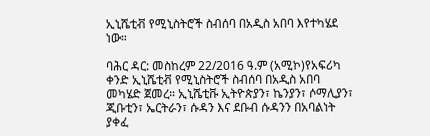ኢኒሼቲቭ የሚኒስትሮች ስብሰባ በአዲስ አበባ እየተካሄደ ነው።

ባሕር ዳር: መስከረም 22/2016 ዓ.ም (አሚኮ)የአፍሪካ ቀንድ ኢኒሼቲቭ የሚኒስትሮች ስብሰባ በአዲስ አበባ መካሄድ ጀመረ። ኢኒሼቲቩ ኢትዮጵያን፣ ኬንያን፣ ሶማሊያን፣ ጂቡቲን፣ ኤርትራን፣ ሱዳን እና ደቡብ ሱዳንን በአባልነት ያቀፈ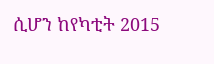ሲሆን ከየካቲት 2015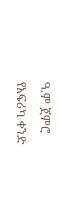ዓ.ም ጀምሮ የአፍሪካ ቀንድ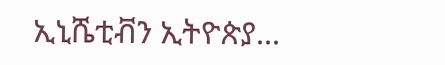ኢኒሼቲቭን ኢትዮጵያ...